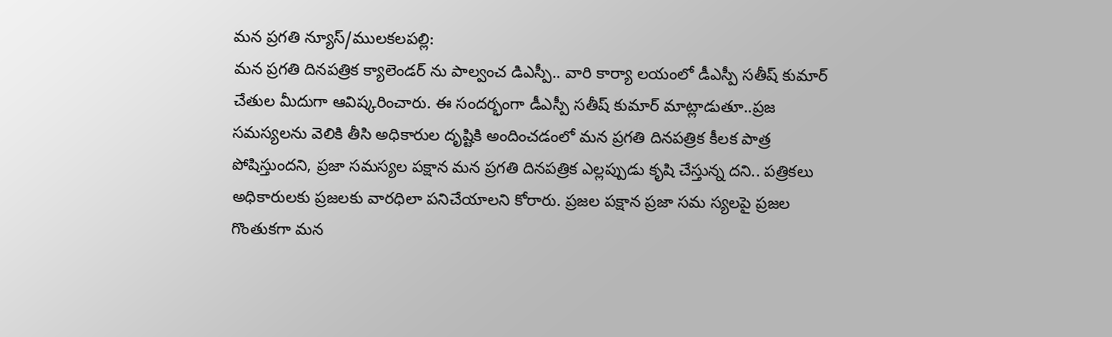మన ప్రగతి న్యూస్/ములకలపల్లి:
మన ప్రగతి దినపత్రిక క్యాలెండర్ ను పాల్వంచ డిఎస్పీ.. వారి కార్యా లయంలో డీఎస్పీ సతీష్ కుమార్ చేతుల మీదుగా ఆవిష్కరించారు. ఈ సందర్భంగా డీఎస్పీ సతీష్ కుమార్ మాట్లాడుతూ..ప్రజ సమస్యలను వెలికి తీసి అధికారుల దృష్టికి అందించడంలో మన ప్రగతి దినపత్రిక కీలక పాత్ర పోషిస్తుందని, ప్రజా సమస్యల పక్షాన మన ప్రగతి దినపత్రిక ఎల్లప్పుడు కృషి చేస్తున్న దని.. పత్రికలు అధికారులకు ప్రజలకు వారధిలా పనిచేయాలని కోరారు. ప్రజల పక్షాన ప్రజా సమ స్యలపై ప్రజల గొంతుకగా మన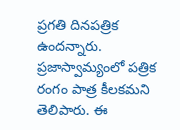ప్రగతి దినపత్రిక ఉందన్నారు. ప్రజాస్వామ్యంలో పత్రిక రంగం పాత్ర కీలకమని తెలిపారు. ఈ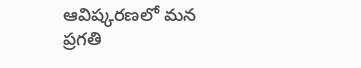ఆవిష్కరణలో మన ప్రగతి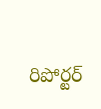రిపోర్టర్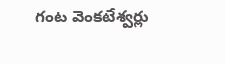గంట వెంకటేశ్వర్లు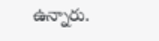ఉన్నారు.